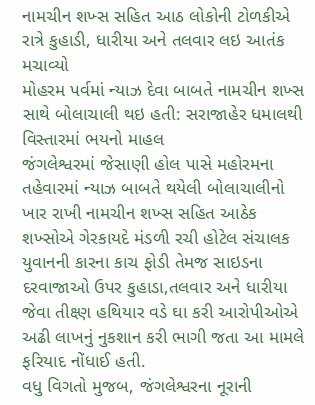નામચીન શખ્સ સહિત આઠ લોકોની ટોળકીએ રાત્રે કુહાડી, ધારીયા અને તલવાર લઇ આતંક મચાવ્યો
મોહરમ પર્વમાં ન્યાઝ દેવા બાબતે નામચીન શખ્સ સાથે બોલાચાલી થઇ હતી: સરાજાહેર ધમાલથી વિસ્તારમાં ભયનો માહલ
જંગલેશ્વરમાં જેસાણી હોલ પાસે મહોરમના તહેવારમાં ન્યાઝ બાબતે થયેલી બોલાચાલીનો ખાર રાખી નામચીન શખ્સ સહિત આઠેક શખ્સોએ ગેરકાયદે મંડળી રચી હોટેલ સંચાલક યુવાનની કારના કાચ ફોડી તેમજ સાઇડના દરવાજાઓ ઉપર કુહાડા,તલવાર અને ધારીયા જેવા તીક્ષ્ણ હથિયાર વડે ઘા કરી આરોપીઓએ અઢી લાખનું નુકશાન કરી ભાગી જતા આ મામલે ફરિયાદ નોંધાઈ હતી.
વધુ વિગતો મુજબ, જંગલેશ્વરના નૂરાની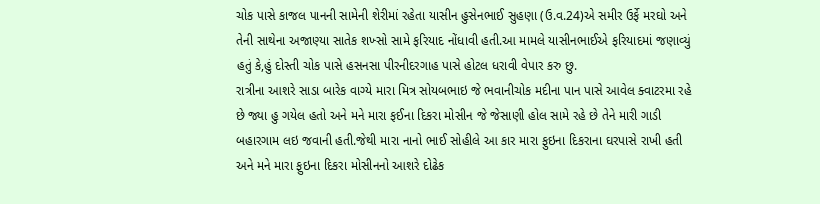ચોક પાસે કાજલ પાનની સામેની શેરીમાં રહેતા યાસીન હુસેનભાઈ સુહણા (ઉ.વ.24)એ સમીર ઉર્ફે મરઘો અને તેની સાથેના અજાણ્યા સાતેક શખ્સો સામે ફરિયાદ નોંધાવી હતી.આ મામલે યાસીનભાઈએ ફરિયાદમાં જણાવ્યું હતું કે,હું દોસ્તી ચોક પાસે હસનસા પીરનીદરગાહ પાસે હોટલ ધરાવી વેપાર કરુ છુ.
રાત્રીના આશરે સાડા બારેક વાગ્યે મારા મિત્ર સોયબભાઇ જે ભવાનીચોક મદીના પાન પાસે આવેલ ક્વાટરમા રહે છે જ્યા હુ ગયેલ હતો અને મને મારા ફઈના દિકરા મોસીન જે જેસાણી હોલ સામે રહે છે તેને મારી ગાડી બહારગામ લઇ જવાની હતી.જેથી મારા નાનો ભાઈ સોહીલે આ કાર મારા ફુઇના દિકરાના ઘરપાસે રાખી હતી અને મને મારા ફુઇના દિકરા મોસીનનો આશરે દોઢેક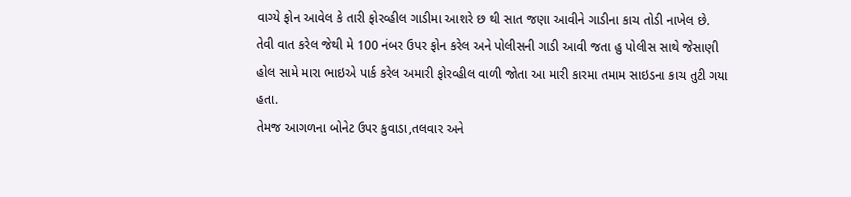વાગ્યે ફોન આવેલ કે તારી ફોરવ્હીલ ગાડીમા આશરે છ થી સાત જણા આવીને ગાડીના કાચ તોડી નાખેલ છે. તેવી વાત કરેલ જેથી મે 100 નંબર ઉપર ફોન કરેલ અને પોલીસની ગાડી આવી જતા હુ પોલીસ સાથે જેસાણી હોલ સામે મારા ભાઇએ પાર્ક કરેલ અમારી ફોરવ્હીલ વાળી જોતા આ મારી કારમા તમામ સાઇડના કાચ તુટી ગયા હતા.
તેમજ આગળના બોનેટ ઉપર કુવાડા,તલવાર અને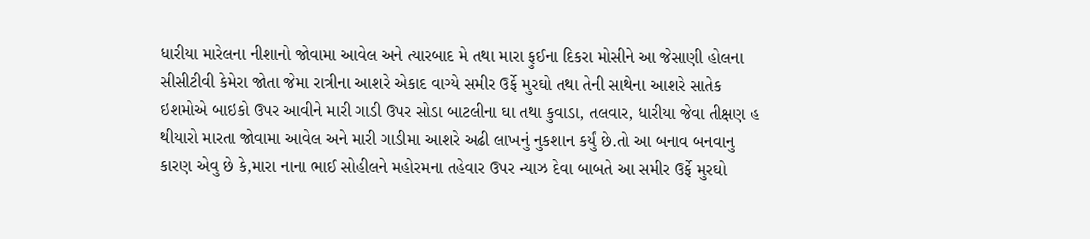ધારીયા મારેલના નીશાનો જોવામા આવેલ અને ત્યારબાદ મે તથા મારા ફુઈના દિકરા મોસીને આ જેસાણી હોલના સીસીટીવી કેમેરા જોતા જેમા રાત્રીના આશરે એકાદ વાગ્યે સમીર ઉર્ફે મુરઘો તથા તેની સાથેના આશરે સાતેક ઇશમોએ બાઇકો ઉપર આવીને મારી ગાડી ઉપર સોડા બાટલીના ઘા તથા કુવાડા, તલવાર, ધારીયા જેવા તીક્ષણ હ થીયારો મારતા જોવામા આવેલ અને મારી ગાડીમા આશરે અઢી લાખનું નુકશાન કર્યું છે.તો આ બનાવ બનવાનુ કારણ એવુ છે કે,મારા નાના ભાઈ સોહીલને મહોરમના તહેવાર ઉપર ન્યાઝ દેવા બાબતે આ સમીર ઉર્ફે મુરઘો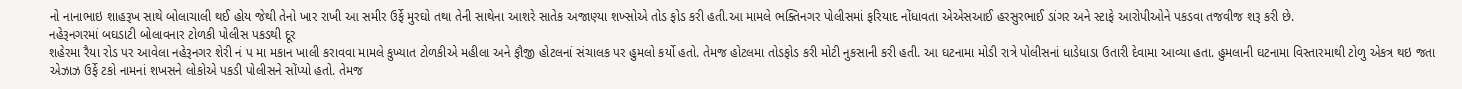નો નાનાભાઇ શાહરૂખ સાથે બોલાચાલી થઈ હોય જેથી તેનો ખાર રાખી આ સમીર ઉર્ફે મુરઘો તથા તેની સાથેના આશરે સાતેક અજાણ્યા શખ્સોએ તોડ ફોડ કરી હતી.આ મામલે ભક્તિનગર પોલીસમાં ફરિયાદ નોંધાવતા એએસઆઈ હરસુરભાઈ ડાંગર અને સ્ટાફે આરોપીઓને પકડવા તજવીજ શરૂ કરી છે.
નહેરૂનગરમાં બઘડાટી બોલાવનાર ટોળકી પોલીસ પકડથી દૂર
શહેરમા રૈયા રોડ પર આવેલા નહેરૂનગર શેરી નં પ મા મકાન ખાલી કરાવવા મામલે કુખ્યાત ટોળકીએ મહીલા અને ફૌજી હોટલનાં સંચાલક પર હુમલો કર્યો હતો. તેમજ હોટલમા તોડફોડ કરી મોટી નુકસાની કરી હતી. આ ઘટનામા મોડી રાત્રે પોલીસનાં ધાડેધાડા ઉતારી દેવામા આવ્યા હતા. હુમલાની ઘટનામા વિસ્તારમાથી ટોળુ એકત્ર થઇ જતા એઝાઝ ઉર્ફે ટકો નામનાં શખસને લોકોએ પકડી પોલીસને સોંપ્યો હતો. તેમજ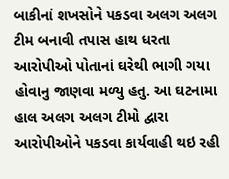બાકીનાં શખસોને પકડવા અલગ અલગ ટીમ બનાવી તપાસ હાથ ધરતા આરોપીઓ પોતાનાં ઘરેથી ભાગી ગયા હોવાનુ જાણવા મળ્યુ હતુ. આ ઘટનામા હાલ અલગ અલગ ટીમો દ્વારા આરોપીઓને પકડવા કાર્યવાહી થઇ રહી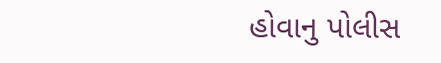હોવાનુ પોલીસ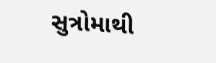સુત્રોમાથી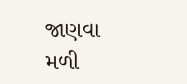જાણવા મળી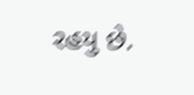રહયુ છે.